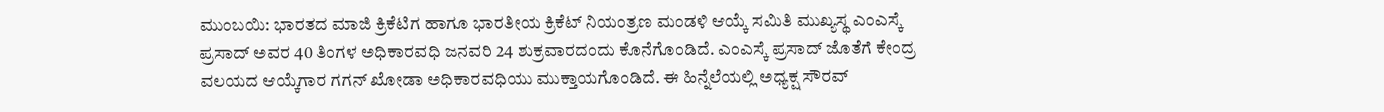ಮುಂಬಯಿ: ಭಾರತದ ಮಾಜಿ ಕ್ರಿಕೆಟಿಗ ಹಾಗೂ ಭಾರತೀಯ ಕ್ರಿಕೆಟ್ ನಿಯಂತ್ರಣ ಮಂಡಳಿ ಆಯ್ಕೆ ಸಮಿತಿ ಮುಖ್ಯಸ್ಥ ಎಂಎಸ್ಕೆ ಪ್ರಸಾದ್ ಅವರ 40 ತಿಂಗಳ ಅಧಿಕಾರವಧಿ ಜನವರಿ 24 ಶುಕ್ರವಾರದಂದು ಕೊನೆಗೊಂಡಿದೆ. ಎಂಎಸ್ಕೆ ಪ್ರಸಾದ್ ಜೊತೆಗೆ ಕೇಂದ್ರ ವಲಯದ ಆಯ್ಕೆಗಾರ ಗಗನ್ ಖೋಡಾ ಅಧಿಕಾರವಧಿಯು ಮುಕ್ತಾಯಗೊಂಡಿದೆ. ಈ ಹಿನ್ನೆಲೆಯಲ್ಲಿ ಅಧ್ಯಕ್ಷ ಸೌರವ್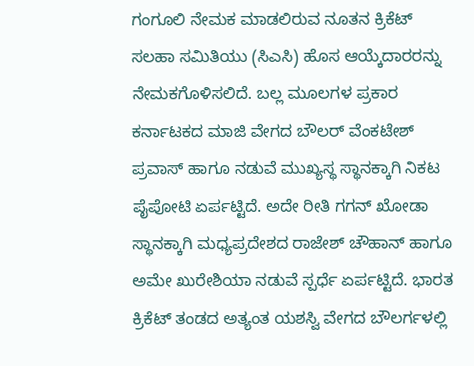ಗಂಗೂಲಿ ನೇಮಕ ಮಾಡಲಿರುವ ನೂತನ ಕ್ರಿಕೆಟ್ ಸಲಹಾ ಸಮಿತಿಯು (ಸಿಎಸಿ) ಹೊಸ ಆಯ್ಕೆದಾರರನ್ನು ನೇಮಕಗೊಳಿಸಲಿದೆ. ಬಲ್ಲ ಮೂಲಗಳ ಪ್ರಕಾರ ಕರ್ನಾಟಕದ ಮಾಜಿ ವೇಗದ ಬೌಲರ್ ವೆಂಕಟೇಶ್ ಪ್ರವಾಸ್ ಹಾಗೂ ನಡುವೆ ಮುಖ್ಯಸ್ಥ ಸ್ಥಾನಕ್ಕಾಗಿ ನಿಕಟ ಪೈಪೋಟಿ ಏರ್ಪಟ್ಟಿದೆ. ಅದೇ ರೀತಿ ಗಗನ್ ಖೋಡಾ ಸ್ಥಾನಕ್ಕಾಗಿ ಮಧ್ಯಪ್ರದೇಶದ ರಾಜೇಶ್ ಚೌಹಾನ್ ಹಾಗೂ ಅಮೇ ಖುರೇಶಿಯಾ ನಡುವೆ ಸ್ಪರ್ಧೆ ಏರ್ಪಟ್ಟಿದೆ. ಭಾರತ ಕ್ರಿಕೆಟ್ ತಂಡದ ಅತ್ಯಂತ ಯಶಸ್ವಿ ವೇಗದ ಬೌಲರ್ಗಳಲ್ಲಿ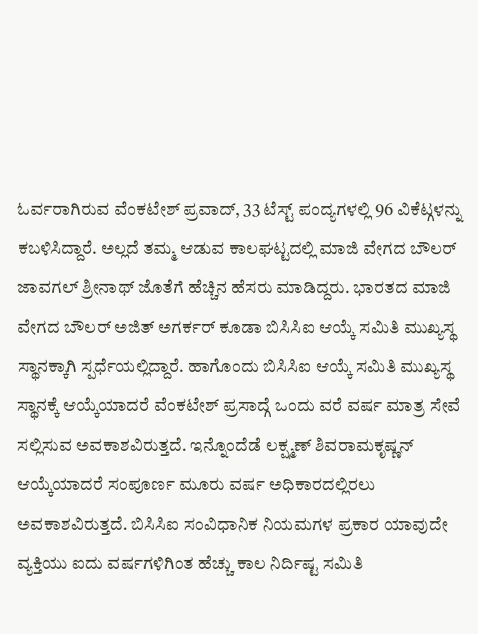ಓರ್ವರಾಗಿರುವ ವೆಂಕಟೇಶ್ ಪ್ರವಾದ್, 33 ಟೆಸ್ಟ್ ಪಂದ್ಯಗಳಲ್ಲಿ 96 ವಿಕೆಟ್ಗಳನ್ನು ಕಬಳಿಸಿದ್ದಾರೆ. ಅಲ್ಲದೆ ತಮ್ಮ ಆಡುವ ಕಾಲಘಟ್ಟದಲ್ಲಿ ಮಾಜಿ ವೇಗದ ಬೌಲರ್ ಜಾವಗಲ್ ಶ್ರೀನಾಥ್ ಜೊತೆಗೆ ಹೆಚ್ಚಿನ ಹೆಸರು ಮಾಡಿದ್ದರು. ಭಾರತದ ಮಾಜಿ ವೇಗದ ಬೌಲರ್ ಅಜಿತ್ ಅಗರ್ಕರ್ ಕೂಡಾ ಬಿಸಿಸಿಐ ಆಯ್ಕೆ ಸಮಿತಿ ಮುಖ್ಯಸ್ಥ ಸ್ಥಾನಕ್ಕಾಗಿ ಸ್ಪರ್ಧೆಯಲ್ಲಿದ್ದಾರೆ. ಹಾಗೊಂದು ಬಿಸಿಸಿಐ ಆಯ್ಕೆ ಸಮಿತಿ ಮುಖ್ಯಸ್ಥ ಸ್ಥಾನಕ್ಕೆ ಆಯ್ಕೆಯಾದರೆ ವೆಂಕಟೇಶ್ ಪ್ರಸಾದ್ಗೆ ಒಂದು ವರೆ ವರ್ಷ ಮಾತ್ರ ಸೇವೆ ಸಲ್ಲಿಸುವ ಅವಕಾಶವಿರುತ್ತದೆ. ಇನ್ನೊಂದೆಡೆ ಲಕ್ಷ್ಮಣ್ ಶಿವರಾಮಕೃಷ್ಣನ್ ಆಯ್ಕೆಯಾದರೆ ಸಂಪೂರ್ಣ ಮೂರು ವರ್ಷ ಅಧಿಕಾರದಲ್ಲಿರಲು ಅವಕಾಶವಿರುತ್ತದೆ. ಬಿಸಿಸಿಐ ಸಂವಿಧಾನಿಕ ನಿಯಮಗಳ ಪ್ರಕಾರ ಯಾವುದೇ ವ್ಯಕ್ತಿಯು ಐದು ವರ್ಷಗಳಿಗಿಂತ ಹೆಚ್ಚು ಕಾಲ ನಿರ್ದಿಷ್ಟ ಸಮಿತಿ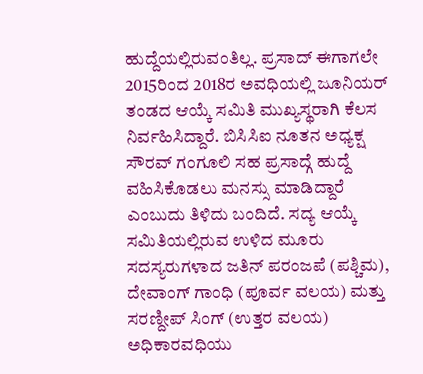ಹುದ್ದೆಯಲ್ಲಿರುವಂತಿಲ್ಲ. ಪ್ರಸಾದ್ ಈಗಾಗಲೇ 2015ರಿಂದ 2018ರ ಅವಧಿಯಲ್ಲಿ ಜೂನಿಯರ್ ತಂಡದ ಆಯ್ಕೆ ಸಮಿತಿ ಮುಖ್ಯಸ್ಥರಾಗಿ ಕೆಲಸ ನಿರ್ವಹಿಸಿದ್ದಾರೆ. ಬಿಸಿಸಿಐ ನೂತನ ಅಧ್ಯಕ್ಷ ಸೌರವ್ ಗಂಗೂಲಿ ಸಹ ಪ್ರಸಾದ್ಗೆ ಹುದ್ದೆ ವಹಿಸಿಕೊಡಲು ಮನಸ್ಸು ಮಾಡಿದ್ದಾರೆ ಎಂಬುದು ತಿಳಿದು ಬಂದಿದೆ. ಸದ್ಯ ಆಯ್ಕೆ ಸಮಿತಿಯಲ್ಲಿರುವ ಉಳಿದ ಮೂರು ಸದಸ್ಯರುಗಳಾದ ಜತಿನ್ ಪರಂಜಪೆ (ಪಶ್ಚಿಮ), ದೇವಾಂಗ್ ಗಾಂಧಿ (ಪೂರ್ವ ವಲಯ) ಮತ್ತು ಸರಣ್ದೀಪ್ ಸಿಂಗ್ (ಉತ್ತರ ವಲಯ) ಅಧಿಕಾರವಧಿಯು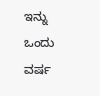ಇನ್ನು ಒಂದು ವರ್ಷ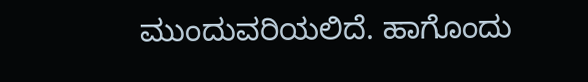ಮುಂದುವರಿಯಲಿದೆ. ಹಾಗೊಂದು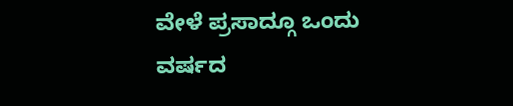ವೇಳೆ ಪ್ರಸಾದ್ಗೂ ಒಂದು ವರ್ಷದ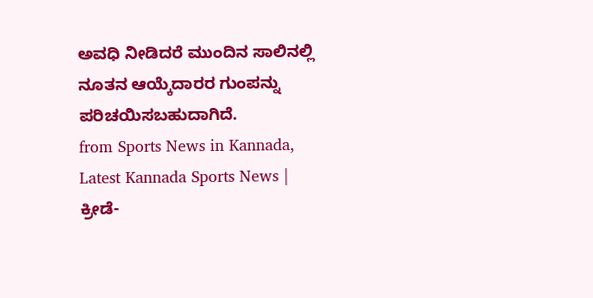ಅವಧಿ ನೀಡಿದರೆ ಮುಂದಿನ ಸಾಲಿನಲ್ಲಿ ನೂತನ ಆಯ್ಕೆದಾರರ ಗುಂಪನ್ನು ಪರಿಚಯಿಸಬಹುದಾಗಿದೆ.
from Sports News in Kannada, Latest Kannada Sports News | ಕ್ರೀಡೆ-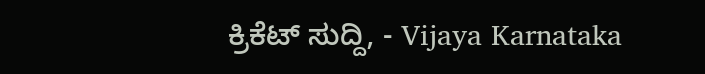ಕ್ರಿಕೆಟ್ ಸುದ್ದಿ, - Vijaya Karnataka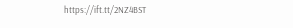https://ift.tt/2NZ4BST